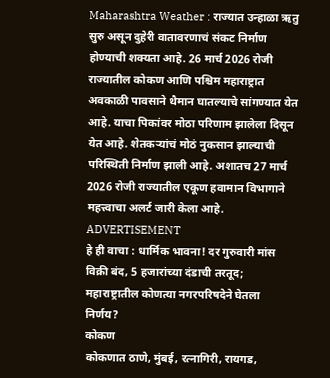Maharashtra Weather : राज्यात उन्हाळा ऋतु सुरु असून दुहेरी वातावरणाचं संकट निर्माण होण्याची शक्यता आहे. 26 मार्च 2026 रोजी राज्यातील कोकण आणि पश्चिम महाराष्ट्रात अवकाळी पावसाने थैमान घातल्याचे सांगण्यात येत आहे. याचा पिकांवर मोठा परिणाम झालेला दिसून येत आहे. शेतकऱ्यांचं मोठं नुकसान झाल्याची परिस्थिती निर्माण झाली आहे. अशातच 27 मार्च 2026 रोजी राज्यातील एकूण हवामान विभागाने महत्त्वाचा अलर्ट जारी केला आहे.
ADVERTISEMENT
हे ही वाचा : धार्मिक भावना! दर गुरुवारी मांस विक्री बंद, 5 हजारांच्या दंडाची तरतूद; महाराष्ट्रातील कोणत्या नगरपरिषदेने घेतला निर्णय?
कोकण
कोकणात ठाणे, मुंबई, रत्नागिरी, रायगड,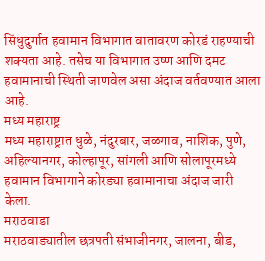सिंधुदुर्गात हवामान विभागात वातावरण कोरडं राहण्याची शक्यता आहे. तसेच या विभागात उष्ण आणि दमट हवामानाची स्थिती जाणवेल असा अंदाज वर्तवण्यात आला आहे.
मध्य महाराष्ट्र
मध्य महाराष्ट्रात धुळे, नंदुरबार, जळगाव, नाशिक, पुणे, अहिल्यानगर, कोल्हापूर, सांगली आणि सोलापूरमध्ये हवामान विभागाने कोरड्या हवामानाचा अंदाज जारी केला.
मराठवाडा
मराठवाड्यातील छत्रपती संभाजीनगर, जालना, बीड,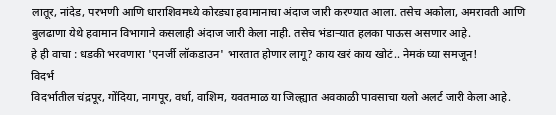लातूर, नांदेड, परभणी आणि धाराशिवमध्ये कोरड्या हवामानाचा अंदाज जारी करण्यात आला. तसेच अकोला, अमरावती आणि बुलढाणा येथे हवामान विभागाने कसलाही अंदाज जारी केला नाही. तसेच भंडाऱ्यात हलका पाऊस असणार आहे.
हे ही वाचा : धडकी भरवणारा 'एनर्जी लॉकडाउन' भारतात होणार लागू? काय खरं काय खोटं.. नेमकं घ्या समजून!
विदर्भ
विदर्भातील चंद्रपूर, गोंदिया, नागपूर, वर्धा, वाशिम, यवतमाळ या जिल्ह्यात अवकाळी पावसाचा यलो अलर्ट जारी केला आहे.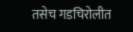तसेच गडचिरोलीत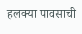हलक्या पावसाची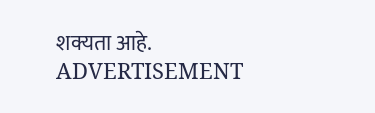शक्यता आहे.
ADVERTISEMENT